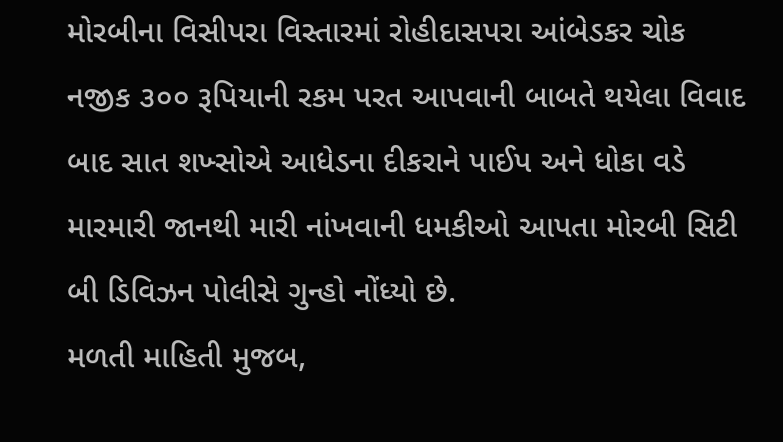મોરબીના વિસીપરા વિસ્તારમાં રોહીદાસપરા આંબેડકર ચોક નજીક ૩૦૦ રૂપિયાની રકમ પરત આપવાની બાબતે થયેલા વિવાદ બાદ સાત શખ્સોએ આધેડના દીકરાને પાઈપ અને ધોકા વડે મારમારી જાનથી મારી નાંખવાની ધમકીઓ આપતા મોરબી સિટી બી ડિવિઝન પોલીસે ગુન્હો નોંધ્યો છે.
મળતી માહિતી મુજબ,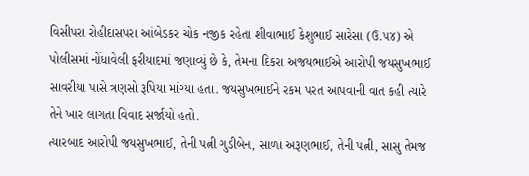વિસીપરા રોહીદાસપરા આંબેડકર ચોક નજીક રહેતા શીવાભાઈ કેશુભાઈ સારેસા (ઉ.૫૪) એ પોલીસમાં નોંધાવેલી ફરીયાદમાં જણાવ્યું છે કે, તેમના દિકરા અજયભાઈએ આરોપી જયસુખભાઈ સાવરીયા પાસે ત્રણસો રૂપિયા માંગ્યા હતા. જયસુખભાઈને રકમ પરત આપવાની વાત કહી ત્યારે તેને ખાર લાગતા વિવાદ સર્જાયો હતો.
ત્યારબાદ આરોપી જયસુખભાઈ, તેની પત્ની ગુડીબેન, સાળા અરૂણભાઈ, તેની પત્ની, સાસુ તેમજ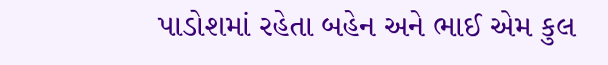પાડોશમાં રહેતા બહેન અને ભાઈ એમ કુલ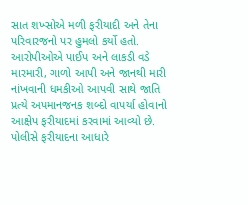સાત શખ્સોએ મળી ફરીયાદી અને તેના પરિવારજનો પર હુમલો કર્યો હતો.
આરોપીઓએ પાઈપ અને લાકડી વડે મારમારી, ગાળો આપી અને જાનથી મારી નાંખવાની ધમકીઓ આપવી સાથે જાતિ પ્રત્યે અપમાનજનક શબ્દો વાપર્યા હોવાનો આક્ષેપ ફરીયાદમાં કરવામાં આવ્યો છે. પોલીસે ફરીયાદના આધારે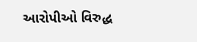આરોપીઓ વિરુદ્ધ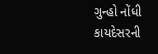ગુન્હો નોંધી કાયદેસરની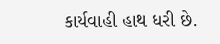કાર્યવાહી હાથ ધરી છે.